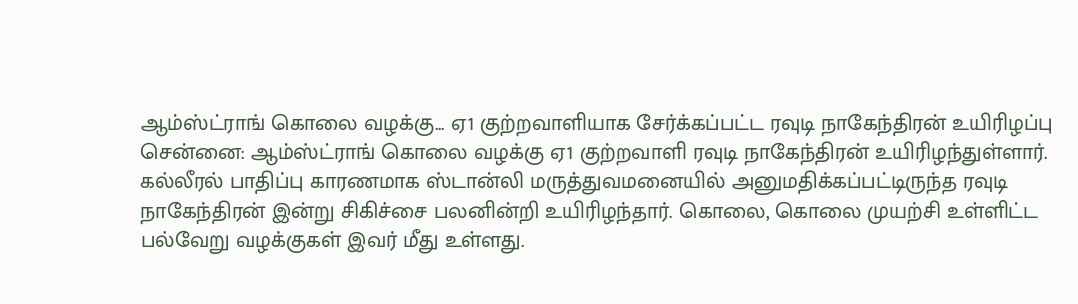ஆம்ஸ்ட்ராங் கொலை வழக்கு... ஏ1 குற்றவாளியாக சேர்க்கப்பட்ட ரவுடி நாகேந்திரன் உயிரிழப்பு
சென்னை: ஆம்ஸ்ட்ராங் கொலை வழக்கு ஏ1 குற்றவாளி ரவுடி நாகேந்திரன் உயிரிழந்துள்ளார். கல்லீரல் பாதிப்பு காரணமாக ஸ்டான்லி மருத்துவமனையில் அனுமதிக்கப்பட்டிருந்த ரவுடி நாகேந்திரன் இன்று சிகிச்சை பலனின்றி உயிரிழந்தார். கொலை, கொலை முயற்சி உள்ளிட்ட பல்வேறு வழக்குகள் இவர் மீது உள்ளது.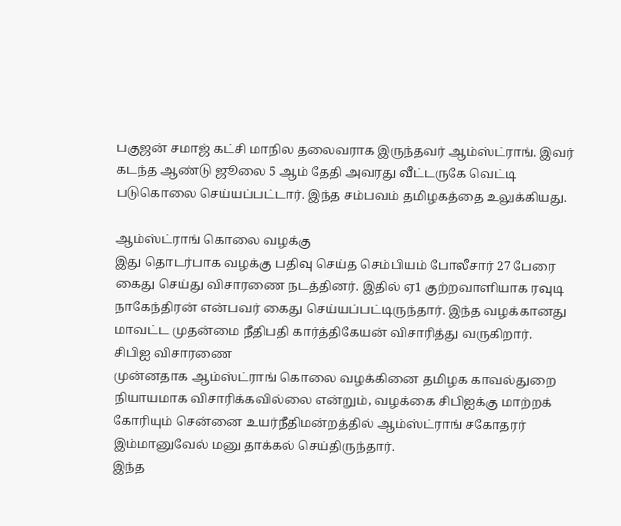பகுஜன் சமாஜ் கட்சி மாநில தலைவராக இருந்தவர் ஆம்ஸ்ட்ராங். இவர் கடந்த ஆண்டு ஜூலை 5 ஆம் தேதி அவரது வீட்டருகே வெட்டி படுகொலை செய்யப்பட்டார். இந்த சம்பவம் தமிழகத்தை உலுக்கியது.

ஆம்ஸ்ட்ராங் கொலை வழக்கு
இது தொடர்பாக வழக்கு பதிவு செய்த செம்பியம் போலீசார் 27 பேரை கைது செய்து விசாரணை நடத்தினர். இதில் ஏ1 குற்றவாளியாக ரவுடி நாகேந்திரன் என்பவர் கைது செய்யப்பட்டிருந்தார். இந்த வழக்கானது மாவட்ட முதன்மை நீதிபதி கார்த்திகேயன் விசாரித்து வருகிறார்.
சிபிஐ விசாரணை
முன்னதாக ஆம்ஸ்ட்ராங் கொலை வழக்கினை தமிழக காவல்துறை நியாயமாக விசாரிக்கவில்லை என்றும், வழக்கை சிபிஐக்கு மாற்றக் கோரியும் சென்னை உயர்நீதிமன்றத்தில் ஆம்ஸ்ட்ராங் சகோதரர் இம்மானுவேல் மனு தாக்கல் செய்திருந்தார்.
இந்த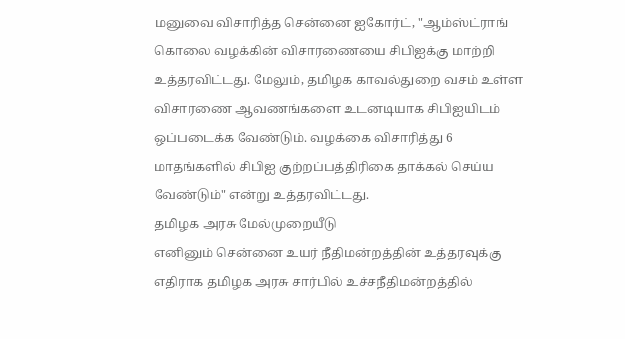மனுவை விசாரித்த சென்னை ஐகோர்ட், "ஆம்ஸ்ட்ராங் கொலை வழக்கின் விசாரணையை சிபிஐக்கு மாற்றி உத்தரவிட்டது. மேலும், தமிழக காவல்துறை வசம் உள்ள விசாரணை ஆவணங்களை உடனடியாக சிபிஐயிடம் ஒப்படைக்க வேண்டும். வழக்கை விசாரித்து 6 மாதங்களில் சிபிஐ குற்றப்பத்திரிகை தாக்கல் செய்ய வேண்டும்" என்று உத்தரவிட்டது.
தமிழக அரசு மேல்முறையீடு
எனினும் சென்னை உயர் நீதிமன்றத்தின் உத்தரவுக்கு எதிராக தமிழக அரசு சார்பில் உச்சநீதிமன்றத்தில்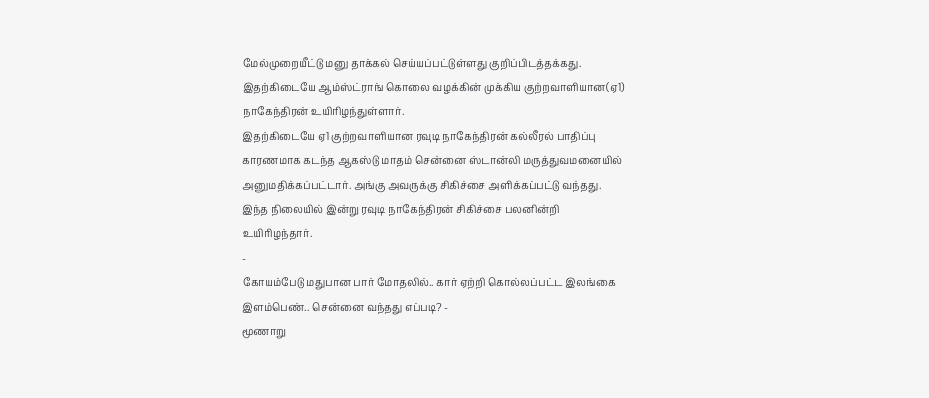மேல்முறையீட்டு மனு தாக்கல் செய்யப்பட்டுள்ளது குறிப்பிடத்தக்கது. இதற்கிடையே ஆம்ஸ்ட்ராங் கொலை வழக்கின் முக்கிய குற்றவாளியான(ஏ1) நாகேந்திரன் உயிரிழந்துள்ளார்.
இதற்கிடையே ஏ1 குற்றவாளியான ரவுடி நாகேந்திரன் கல்லீரல் பாதிப்பு காரணமாக கடந்த ஆகஸ்டு மாதம் சென்னை ஸ்டான்லி மருத்துவமனையில் அனுமதிக்கப்பட்டார். அங்கு அவருக்கு சிகிச்சை அளிக்கப்பட்டு வந்தது. இந்த நிலையில் இன்று ரவுடி நாகேந்திரன் சிகிச்சை பலனின்றி உயிரிழந்தார்.
-
கோயம்பேடு மதுபான பார் மோதலில்.. கார் ஏற்றி கொல்லப்பட்ட இலங்கை இளம்பெண்.. சென்னை வந்தது எப்படி? -
மூணாறு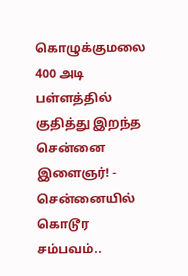கொழுக்குமலை 400 அடி பள்ளத்தில் குதித்து இறந்த சென்னை இளைஞர்! -
சென்னையில் கொடூர சம்பவம்..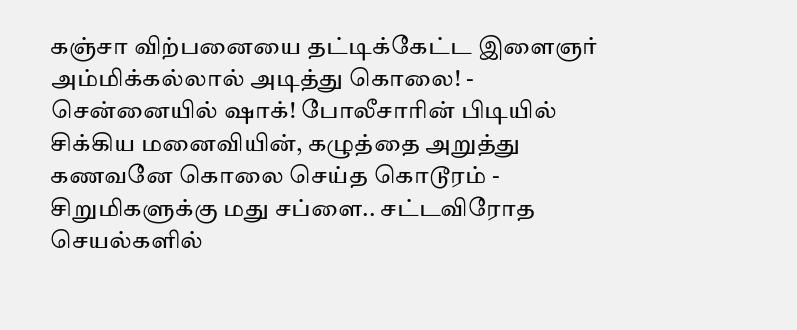கஞ்சா விற்பனையை தட்டிக்கேட்ட இளைஞர் அம்மிக்கல்லால் அடித்து கொலை! -
சென்னையில் ஷாக்! போலீசாரின் பிடியில் சிக்கிய மனைவியின், கழுத்தை அறுத்து கணவனே கொலை செய்த கொடூரம் -
சிறுமிகளுக்கு மது சப்ளை.. சட்டவிரோத செயல்களில்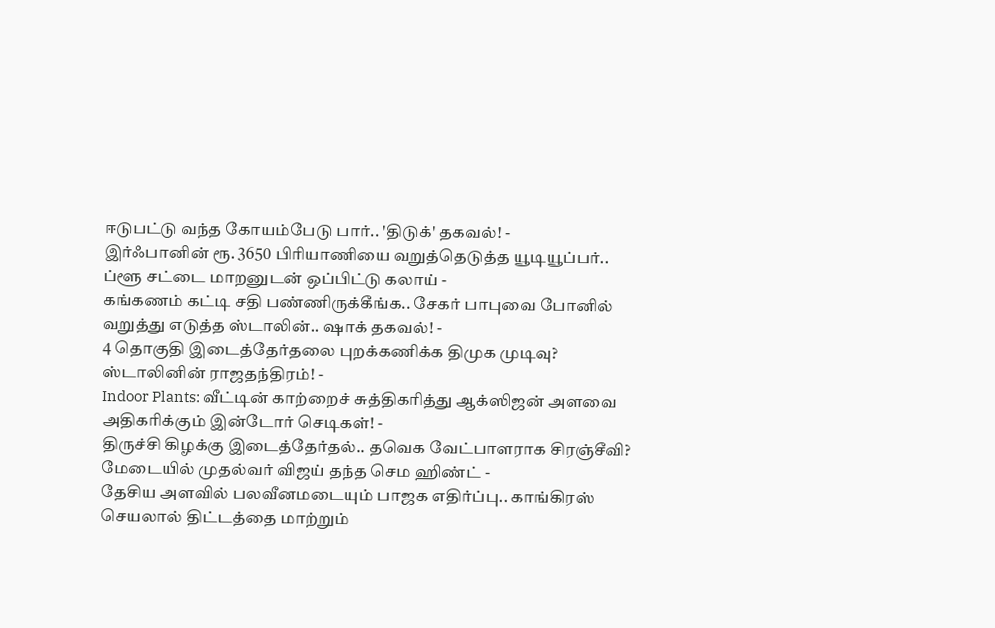ஈடுபட்டு வந்த கோயம்பேடு பார்.. 'திடுக்' தகவல்! -
இர்ஃபானின் ரூ. 3650 பிரியாணியை வறுத்தெடுத்த யூடியூப்பர்.. ப்ளூ சட்டை மாறனுடன் ஒப்பிட்டு கலாய் -
கங்கணம் கட்டி சதி பண்ணிருக்கீங்க.. சேகர் பாபுவை போனில் வறுத்து எடுத்த ஸ்டாலின்.. ஷாக் தகவல்! -
4 தொகுதி இடைத்தேர்தலை புறக்கணிக்க திமுக முடிவு? ஸ்டாலினின் ராஜதந்திரம்! -
Indoor Plants: வீட்டின் காற்றைச் சுத்திகரித்து ஆக்ஸிஜன் அளவை அதிகரிக்கும் இன்டோர் செடிகள்! -
திருச்சி கிழக்கு இடைத்தேர்தல்.. தவெக வேட்பாளராக சிரஞ்சீவி? மேடையில் முதல்வர் விஜய் தந்த செம ஹிண்ட் -
தேசிய அளவில் பலவீனமடையும் பாஜக எதிர்ப்பு.. காங்கிரஸ் செயலால் திட்டத்தை மாற்றும்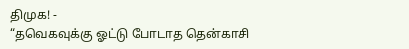திமுக! -
“தவெகவுக்கு ஓட்டு போடாத தென்காசி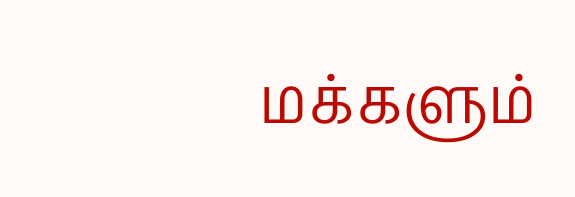மக்களும்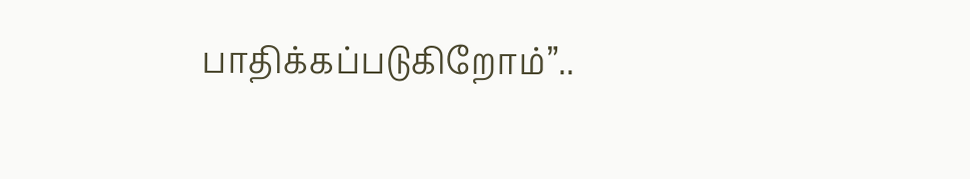பாதிக்கப்படுகிறோம்”..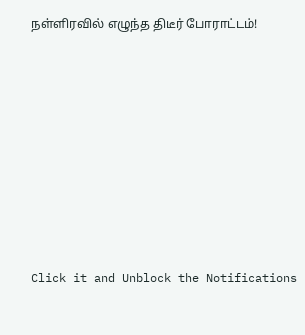நள்ளிரவில் எழுந்த திடீர் போராட்டம்!












Click it and Unblock the Notifications